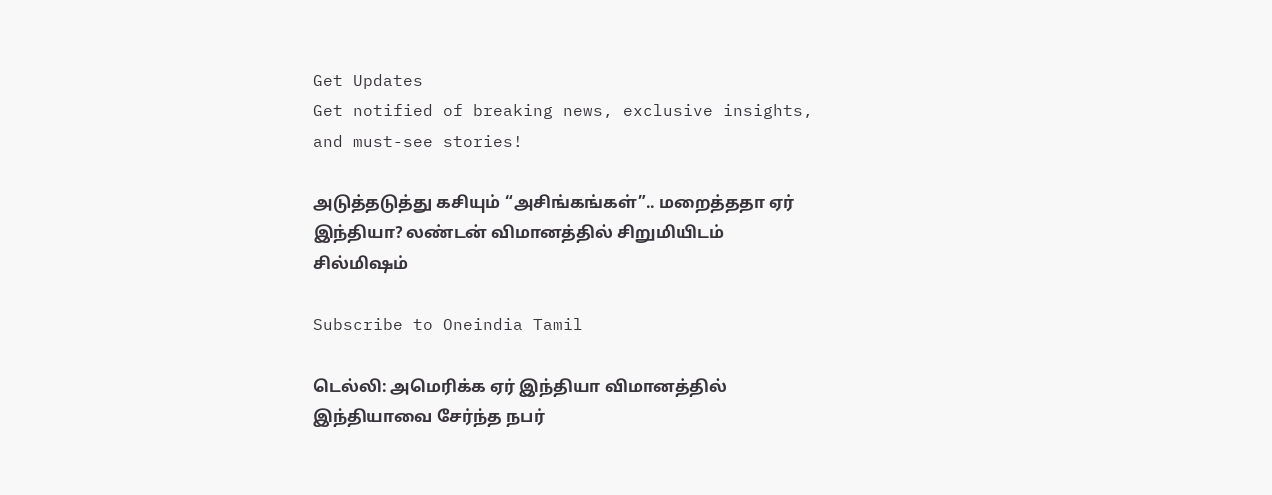Get Updates
Get notified of breaking news, exclusive insights, and must-see stories!

அடுத்தடுத்து கசியும் “அசிங்கங்கள்”.. மறைத்ததா ஏர் இந்தியா? லண்டன் விமானத்தில் சிறுமியிடம் சில்மிஷம்

Subscribe to Oneindia Tamil

டெல்லி: அமெரிக்க ஏர் இந்தியா விமானத்தில் இந்தியாவை சேர்ந்த நபர்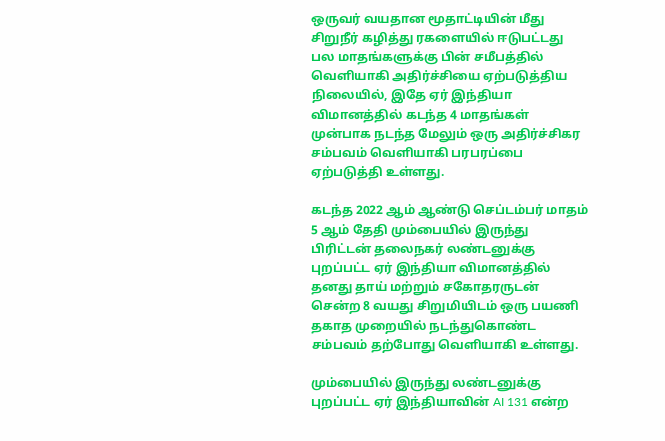ஒருவர் வயதான மூதாட்டியின் மீது சிறுநீர் கழித்து ரகளையில் ஈடுபட்டது பல மாதங்களுக்கு பின் சமீபத்தில் வெளியாகி அதிர்ச்சியை ஏற்படுத்திய நிலையில், இதே ஏர் இந்தியா விமானத்தில் கடந்த 4 மாதங்கள் முன்பாக நடந்த மேலும் ஒரு அதிர்ச்சிகர சம்பவம் வெளியாகி பரபரப்பை ஏற்படுத்தி உள்ளது.

கடந்த 2022 ஆம் ஆண்டு செப்டம்பர் மாதம் 5 ஆம் தேதி மும்பையில் இருந்து பிரிட்டன் தலைநகர் லண்டனுக்கு புறப்பட்ட ஏர் இந்தியா விமானத்தில் தனது தாய் மற்றும் சகோதரருடன் சென்ற 8 வயது சிறுமியிடம் ஒரு பயணி தகாத முறையில் நடந்துகொண்ட சம்பவம் தற்போது வெளியாகி உள்ளது.

மும்பையில் இருந்து லண்டனுக்கு புறப்பட்ட ஏர் இந்தியாவின் AI 131 என்ற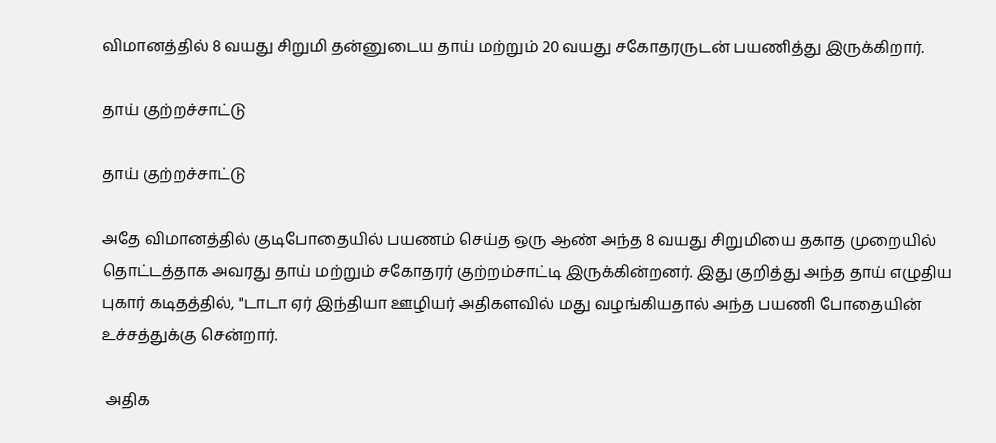விமானத்தில் 8 வயது சிறுமி தன்னுடைய தாய் மற்றும் 20 வயது சகோதரருடன் பயணித்து இருக்கிறார்.

தாய் குற்றச்சாட்டு

தாய் குற்றச்சாட்டு

அதே விமானத்தில் குடிபோதையில் பயணம் செய்த ஒரு ஆண் அந்த 8 வயது சிறுமியை தகாத முறையில் தொட்டத்தாக அவரது தாய் மற்றும் சகோதரர் குற்றம்சாட்டி இருக்கின்றனர். இது குறித்து அந்த தாய் எழுதிய புகார் கடிதத்தில், "டாடா ஏர் இந்தியா ஊழியர் அதிகளவில் மது வழங்கியதால் அந்த பயணி போதையின் உச்சத்துக்கு சென்றார்.

 அதிக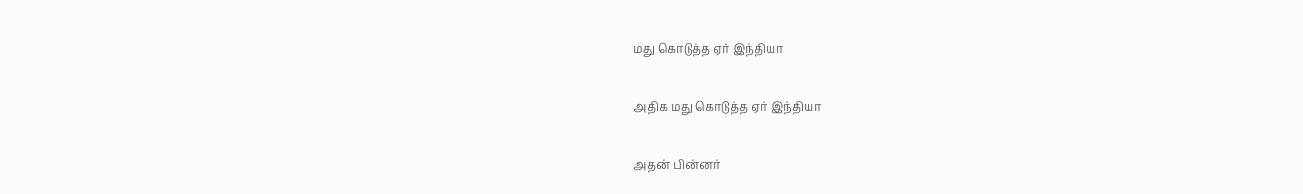மது கொடுத்த ஏர் இந்தியா

அதிக மது கொடுத்த ஏர் இந்தியா

அதன் பின்னர்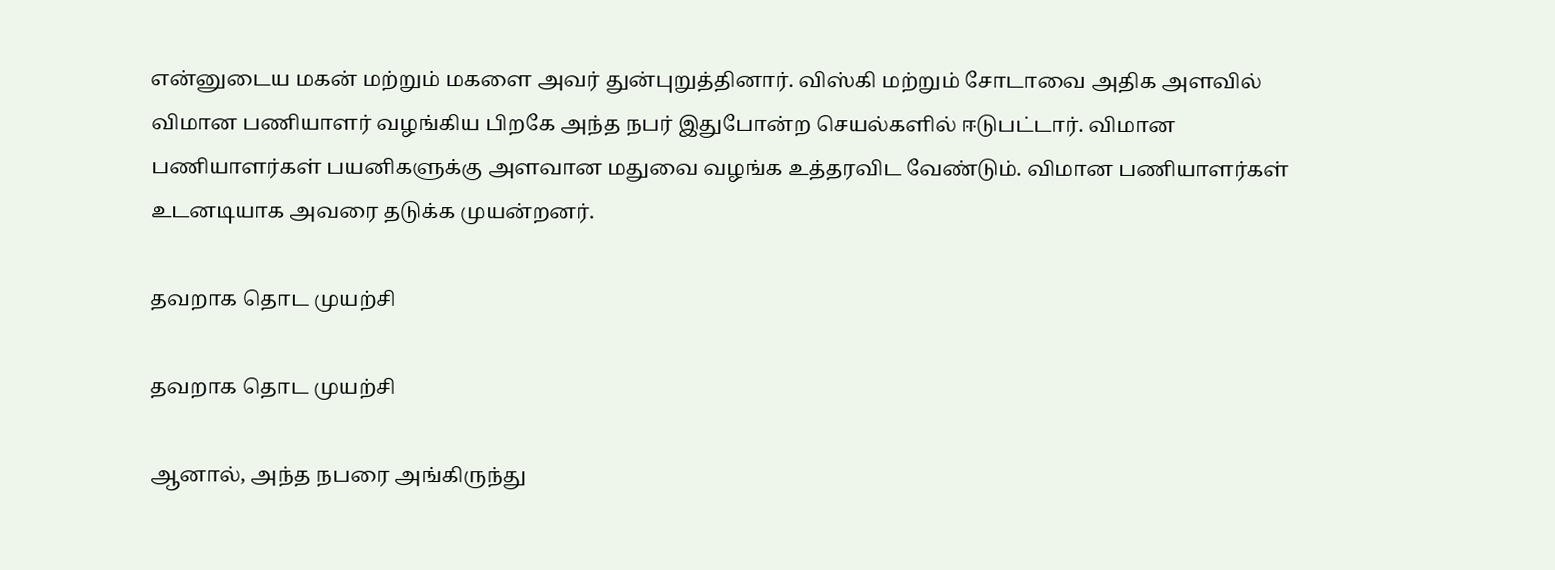என்னுடைய மகன் மற்றும் மகளை அவர் துன்புறுத்தினார். விஸ்கி மற்றும் சோடாவை அதிக அளவில் விமான பணியாளர் வழங்கிய பிறகே அந்த நபர் இதுபோன்ற செயல்களில் ஈடுபட்டார். விமான பணியாளர்கள் பயனிகளுக்கு அளவான மதுவை வழங்க உத்தரவிட வேண்டும். விமான பணியாளர்கள் உடனடியாக அவரை தடுக்க முயன்றனர்.

தவறாக தொட முயற்சி

தவறாக தொட முயற்சி

ஆனால், அந்த நபரை அங்கிருந்து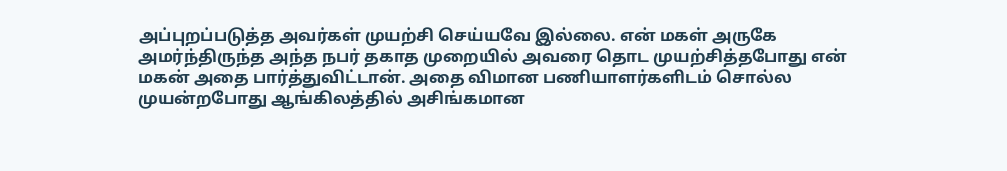அப்புறப்படுத்த அவர்கள் முயற்சி செய்யவே இல்லை. என் மகள் அருகே அமர்ந்திருந்த அந்த நபர் தகாத முறையில் அவரை தொட முயற்சித்தபோது என் மகன் அதை பார்த்துவிட்டான். அதை விமான பணியாளர்களிடம் சொல்ல முயன்றபோது ஆங்கிலத்தில் அசிங்கமான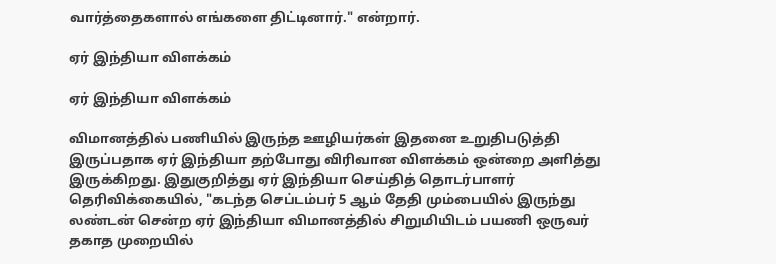வார்த்தைகளால் எங்களை திட்டினார்." என்றார்.

ஏர் இந்தியா விளக்கம்

ஏர் இந்தியா விளக்கம்

விமானத்தில் பணியில் இருந்த ஊழியர்கள் இதனை உறுதிபடுத்தி இருப்பதாக ஏர் இந்தியா தற்போது விரிவான விளக்கம் ஒன்றை அளித்து இருக்கிறது. இதுகுறித்து ஏர் இந்தியா செய்தித் தொடர்பாளர் தெரிவிக்கையில், "கடந்த செப்டம்பர் 5 ஆம் தேதி மும்பையில் இருந்து லண்டன் சென்ற ஏர் இந்தியா விமானத்தில் சிறுமியிடம் பயணி ஒருவர் தகாத முறையில்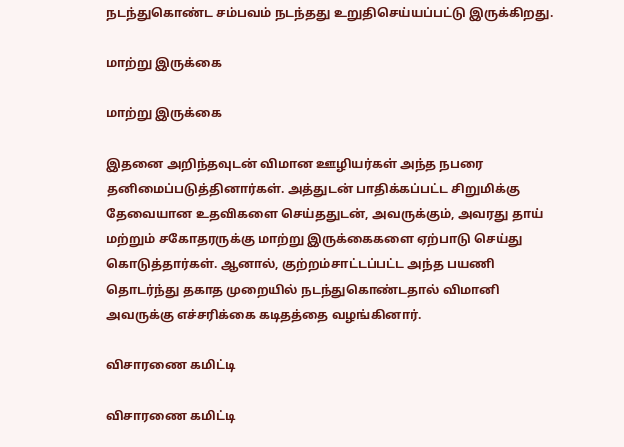நடந்துகொண்ட சம்பவம் நடந்தது உறுதிசெய்யப்பட்டு இருக்கிறது.

மாற்று இருக்கை

மாற்று இருக்கை

இதனை அறிந்தவுடன் விமான ஊழியர்கள் அந்த நபரை தனிமைப்படுத்தினார்கள். அத்துடன் பாதிக்கப்பட்ட சிறுமிக்கு தேவையான உதவிகளை செய்ததுடன், அவருக்கும், அவரது தாய் மற்றும் சகோதரருக்கு மாற்று இருக்கைகளை ஏற்பாடு செய்து கொடுத்தார்கள். ஆனால், குற்றம்சாட்டப்பட்ட அந்த பயணி தொடர்ந்து தகாத முறையில் நடந்துகொண்டதால் விமானி அவருக்கு எச்சரிக்கை கடிதத்தை வழங்கினார்.

விசாரணை கமிட்டி

விசாரணை கமிட்டி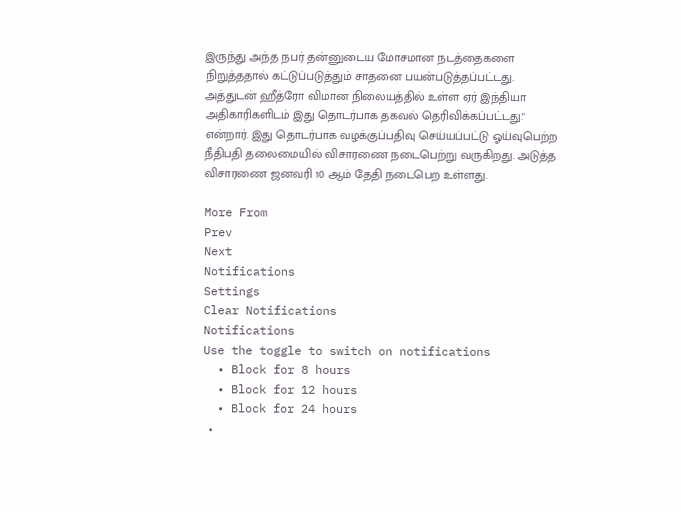இருந்து அந்த நபர் தன்னுடைய மோசமான நடத்தைகளை நிறுத்ததால் கட்டுப்படுத்தும் சாதனை பயன்படுத்தப்பட்டது. அத்துடன் ஹீத்ரோ விமான நிலையத்தில் உள்ள ஏர் இந்தியா அதிகாரிகளிடம் இது தொடர்பாக தகவல் தெரிவிக்கப்பட்டது." என்றார். இது தொடர்பாக வழக்குப்பதிவு செய்யப்பட்டு ஓய்வுபெற்ற நீதிபதி தலைமையில் விசாரணை நடைபெற்று வருகிறது. அடுத்த விசாரணை ஜனவரி 10 ஆம் தேதி நடைபெற உள்ளது.

More From
Prev
Next
Notifications
Settings
Clear Notifications
Notifications
Use the toggle to switch on notifications
  • Block for 8 hours
  • Block for 12 hours
  • Block for 24 hours
  •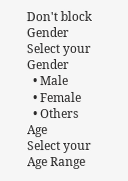Don't block
Gender
Select your Gender
  • Male
  • Female
  • Others
Age
Select your Age Range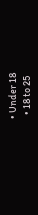• Under 18
  • 18 to 25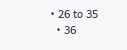• 26 to 35
  • 36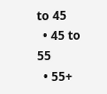to 45
  • 45 to 55
  • 55+